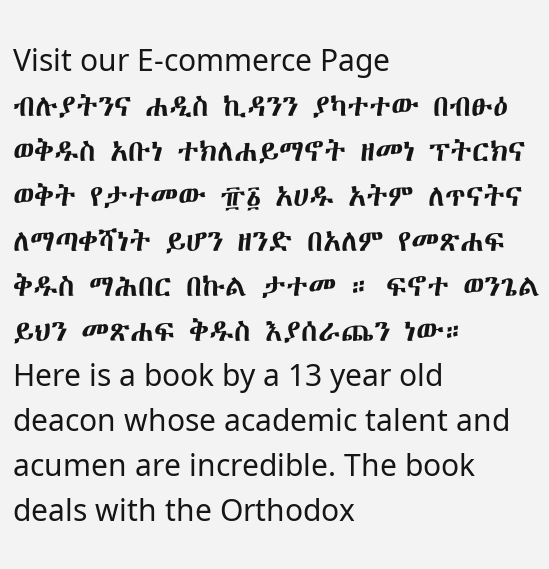Visit our E-commerce Page
ብሉያትንና ሐዲስ ኪዳንን ያካተተው በብፁዕ ወቅዱስ አቡነ ተክለሐይማኖት ዘመነ ፕትርክና ወቅት የታተመው ፹፩ አሀዱ አትም ለጥናትና ለማጣቀሻነት ይሆን ዘንድ በአለም የመጽሐፍ ቅዱስ ማሕበር በኩል ታተመ ። ፍኖተ ወንጌል ይህን መጽሐፍ ቅዱስ እያሰራጨን ነው።
Here is a book by a 13 year old deacon whose academic talent and acumen are incredible. The book deals with the Orthodox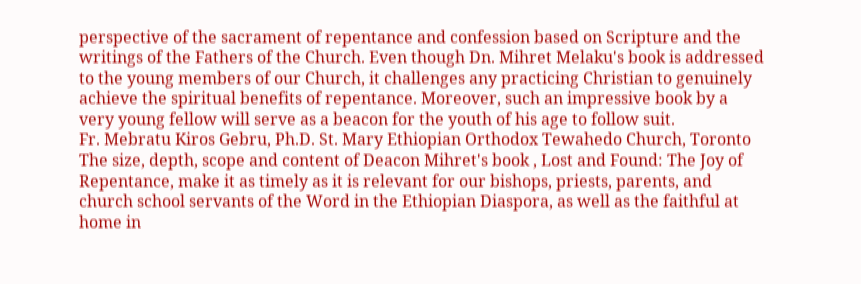perspective of the sacrament of repentance and confession based on Scripture and the writings of the Fathers of the Church. Even though Dn. Mihret Melaku's book is addressed to the young members of our Church, it challenges any practicing Christian to genuinely achieve the spiritual benefits of repentance. Moreover, such an impressive book by a very young fellow will serve as a beacon for the youth of his age to follow suit.
Fr. Mebratu Kiros Gebru, Ph.D. St. Mary Ethiopian Orthodox Tewahedo Church, Toronto
The size, depth, scope and content of Deacon Mihret's book , Lost and Found: The Joy of Repentance, make it as timely as it is relevant for our bishops, priests, parents, and church school servants of the Word in the Ethiopian Diaspora, as well as the faithful at home in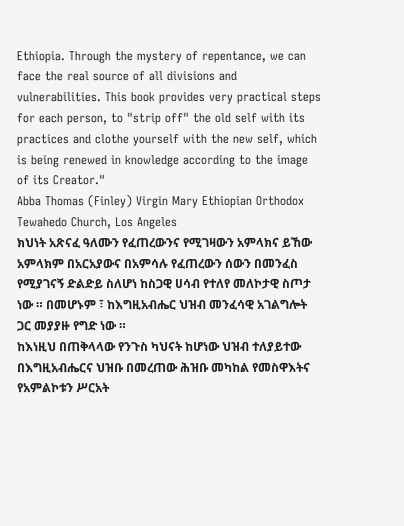Ethiopia. Through the mystery of repentance, we can face the real source of all divisions and vulnerabilities. This book provides very practical steps for each person, to "strip off" the old self with its practices and clothe yourself with the new self, which is being renewed in knowledge according to the image of its Creator."
Abba Thomas (Finley) Virgin Mary Ethiopian Orthodox Tewahedo Church, Los Angeles
ክህነት አጽናፈ ዓለሙን የፈጠረውንና የሚገዛውን አምላክና ይኸው አምላክም በአርአያውና በአምሳሉ የፈጠረውን ሰውን በመንፈስ የሚያገናኝ ድልድይ ስለሆነ ከስጋዊ ሀሳብ የተለየ መለኮታዊ ስጦታ ነው ። በመሆኑም ፣ ከእግዚአብሔር ህዝብ መንፈሳዊ አገልግሎት ጋር መያያዙ የግድ ነው ።
ከእነዚህ በጠቅላላው የንጉስ ካህናት ከሆነው ህዝብ ተለያይተው በእግዚአብሔርና ህዝቡ በመረጠው ሕዝቡ መካከል የመስዋእትና የአምልኮቱን ሥርአት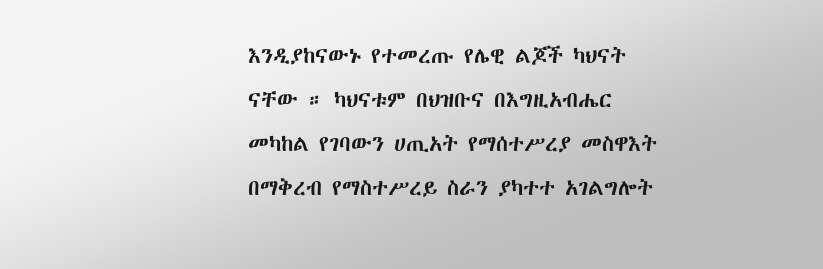እንዲያከናውኑ የተመረጡ የሌዊ ልጆች ካህናት ናቸው ። ካህናቱም በህዝቡና በእግዚአብሔር መካከል የገባውን ሀጢአት የማሰተሥረያ መስዋእት በማቅረብ የማስተሥረይ ስራን ያካተተ አገልግሎት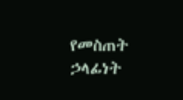የመስጠት ኃላፊነት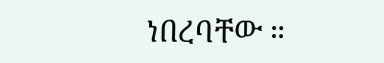ነበረባቸው ።